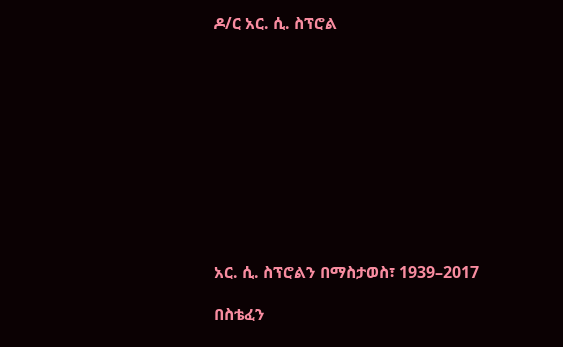ዶ/ር አር. ሲ. ስፕሮል











አር. ሲ. ስፕሮልን በማስታወስ፣ 1939–2017

በስቴፈን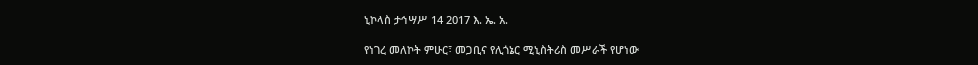ኒኮላስ ታኅሣሥ 14 2017 እ. ኤ. አ.

የነገረ መለኮት ምሁር፣ መጋቢና የሊጎኔር ሚኒስትሪስ መሥራች የሆነው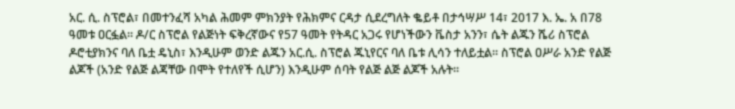አር. ሲ. ስፕሮል፣ በመተንፈሻ አካል ሕመም ምክንያት የሕክምና ርዳታ ሲደረግለት ቈይቶ በታኅሣሥ 14፣ 2017 እ. ኤ. አ በ78 ዓመቱ ዐርፏል። ዶ/ር ስፕሮል የልጅነት ፍቅረኛውና የ57 ዓመት የትዳር አጋሩ የሆነችውን ቬስታ አንን፣ ሴት ልጁን ሼሪ ስፕሮል ዶሮቲያክንና ባለ ቤቷ ዴኒስ፣ እንዲሁም ወንድ ልጁን አር.ሲ. ስፕሮል ጁኒየርና ባለ ቤቱ ሊሳን ተለይቷል። ስፕሮል ዐሥራ አንድ የልጅ ልጆች (አንድ የልጅ ልጃቸው በሞት የተለየች ሲሆን) እንዲሁም ሰባት የልጅ ልጅ ልጆች አሉት።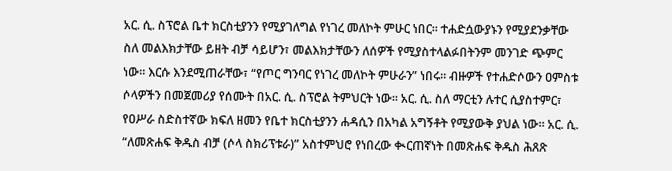አር. ሲ. ስፕሮል ቤተ ክርስቲያንን የሚያገለግል የነገረ መለኮት ምሁር ነበር። ተሐድሷውያኑን የሚያደንቃቸው ስለ መልእክታቸው ይዘት ብቻ ሳይሆን፣ መልእክታቸውን ለሰዎች የሚያስተላልፉበትንም መንገድ ጭምር ነው። እርሱ እንደሚጠራቸው፣ “የጦር ግንባር የነገረ መለኮት ምሁራን” ነበሩ። ብዙዎች የተሐድሶውን ዐምስቱ ሶላዎችን በመጀመሪያ የሰሙት በአር. ሲ. ስፕሮል ትምህርት ነው። አር. ሲ. ስለ ማርቲን ሉተር ሲያስተምር፣ የዐሥራ ስድስተኛው ክፍለ ዘመን የቤተ ክርስቲያንን ሐዳሲን በአካል አግኝቶት የሚያውቅ ያህል ነው። አር. ሲ. “ለመጽሐፍ ቅዱስ ብቻ (ሶላ ስክሪፕቱራ)” አስተምህሮ የነበረው ቊርጠኛነት በመጽሐፍ ቅዱስ ሕጸጽ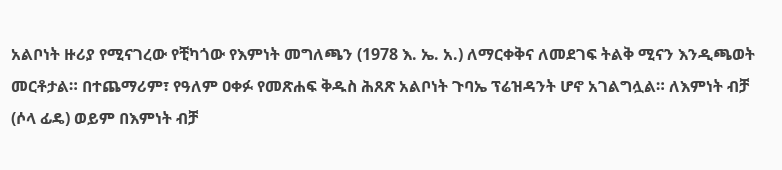አልቦነት ዙሪያ የሚናገረው የቺካጎው የእምነት መግለጫን (1978 እ. ኤ. አ.) ለማርቀቅና ለመደገፍ ትልቅ ሚናን እንዲጫወት መርቶታል። በተጨማሪም፣ የዓለም ዐቀፉ የመጽሐፍ ቅዱስ ሕጸጽ አልቦነት ጉባኤ ፕሬዝዳንት ሆኖ አገልግሏል። ለእምነት ብቻ (ሶላ ፊዴ) ወይም በእምነት ብቻ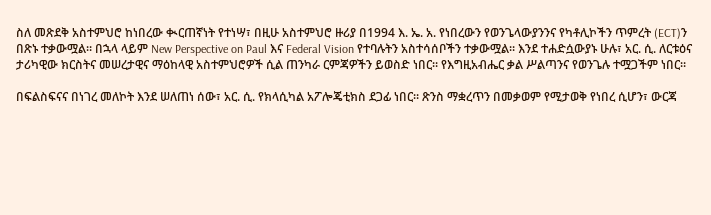ስለ መጽደቅ አስተምህሮ ከነበረው ቊርጠኛነት የተነሣ፣ በዚሁ አስተምህሮ ዙሪያ በ1994 እ. ኤ. አ. የነበረውን የወንጌላውያንንና የካቶሊኮችን ጥምረት (ECT)ን በጽኑ ተቃውሟል። በኋላ ላይም New Perspective on Paul እና Federal Vision የተባሉትን አስተሳሰቦችን ተቃውሟል። እንደ ተሐድሷውያኑ ሁሉ፣ አር. ሲ. ለርቱዕና ታሪካዊው ክርስትና መሠረታዊና ማዕከላዊ አስተምህሮዎች ሲል ጠንካራ ርምጃዎችን ይወስድ ነበር። የእግዚአብሔር ቃል ሥልጣንና የወንጌሉ ተሟጋችም ነበር።

በፍልስፍናና በነገረ መለኮት እንደ ሠለጠነ ሰው፣ አር. ሲ. የክላሲካል አፖሎጄቲክስ ደጋፊ ነበር። ጽንስ ማቋረጥን በመቃወም የሚታወቅ የነበረ ሲሆን፣ ውርጃ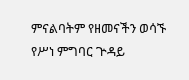ምናልባትም የዘመናችን ወሳኙ የሥነ ምግባር ጕዳይ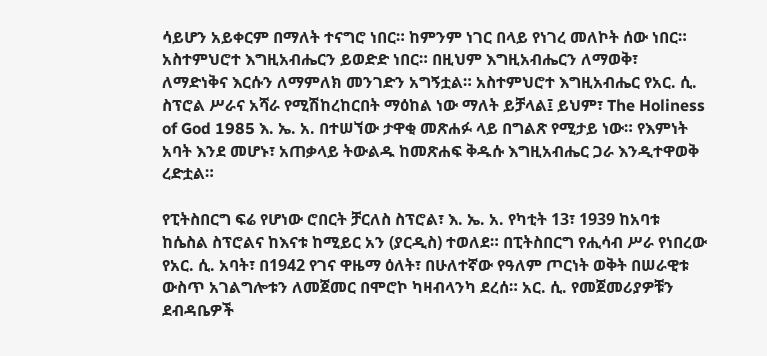ሳይሆን አይቀርም በማለት ተናግሮ ነበር። ከምንም ነገር በላይ የነገረ መለኮት ሰው ነበር። አስተምህሮተ እግዚአብሔርን ይወድድ ነበር። በዚህም እግዚአብሔርን ለማወቅ፣ ለማድነቅና እርሱን ለማምለክ መንገድን አግኝቷል። አስተምህሮተ እግዚአብሔር የአር. ሲ. ስፕሮል ሥራና አሻራ የሚሽከረከርበት ማዕከል ነው ማለት ይቻላል፤ ይህም፣ The Holiness of God 1985 እ. ኤ. አ. በተሠኘው ታዋቂ መጽሐፉ ላይ በግልጽ የሚታይ ነው። የእምነት አባት እንደ መሆኑ፣ አጠቃላይ ትውልዱ ከመጽሐፍ ቅዱሱ እግዚአብሔር ጋራ እንዲተዋወቅ ረድቷል።

የፒትስበርግ ፍሬ የሆነው ሮበርት ቻርለስ ስፕሮል፣ እ. ኤ. አ. የካቲት 13፣ 1939 ከአባቱ ከሴስል ስፕሮልና ከእናቱ ከሚይር አን (ያርዲስ) ተወለደ። በፒትስበርግ የሒሳብ ሥራ የነበረው የአር. ሲ. አባት፣ በ1942 የገና ዋዜማ ዕለት፣ በሁለተኛው የዓለም ጦርነት ወቅት በሠራዊቱ ውስጥ አገልግሎቱን ለመጀመር በሞሮኮ ካዛብላንካ ደረሰ። አር. ሲ. የመጀመሪያዎቹን ደብዳቤዎች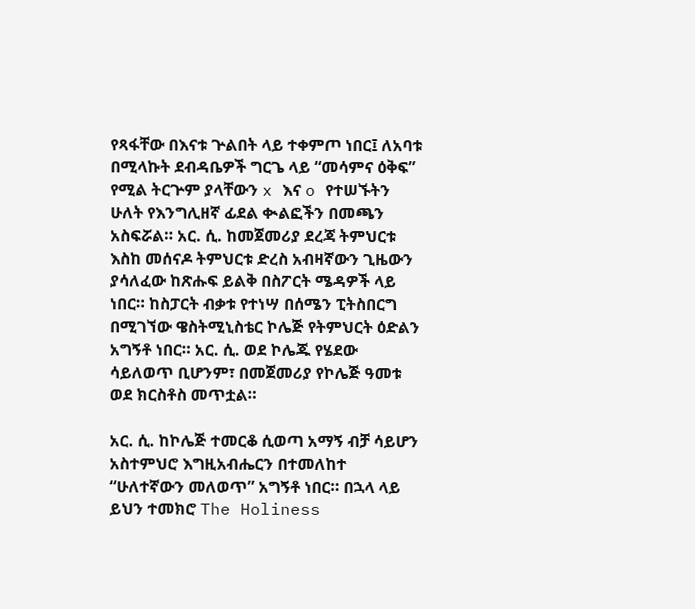የጻፋቸው በእናቱ ጕልበት ላይ ተቀምጦ ነበር፤ ለአባቱ በሚላኩት ደብዳቤዎች ግርጌ ላይ “መሳምና ዕቅፍ” የሚል ትርጕም ያላቸውን x እና o የተሠኙትን ሁለት የእንግሊዘኛ ፊደል ቊልፎችን በመጫን አስፍሯል። አር. ሲ. ከመጀመሪያ ደረጃ ትምህርቱ እስከ መሰናዶ ትምህርቱ ድረስ አብዛኛውን ጊዜውን ያሳለፈው ከጽሑፍ ይልቅ በስፖርት ሜዳዎች ላይ ነበር። ከስፓርት ብቃቱ የተነሣ በሰሜን ፒትስበርግ በሚገኘው ዌስትሚኒስቴር ኮሌጅ የትምህርት ዕድልን አግኝቶ ነበር። አር. ሲ. ወደ ኮሌጁ የሄደው ሳይለወጥ ቢሆንም፣ በመጀመሪያ የኮሌጅ ዓመቱ ወደ ክርስቶስ መጥቷል።

አር. ሲ. ከኮሌጅ ተመርቆ ሲወጣ አማኝ ብቻ ሳይሆን አስተምህሮ እግዚአብሔርን በተመለከተ “ሁለተኛውን መለወጥ” አግኝቶ ነበር። በኋላ ላይ ይህን ተመክሮ The Holiness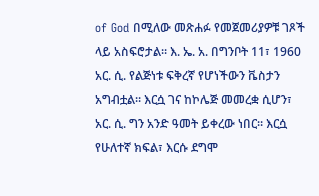of God በሚለው መጽሐፉ የመጀመሪያዎቹ ገጾች ላይ አስፍሮታል። እ. ኤ. አ. በግንቦት 11፣ 1960 አር. ሲ. የልጅነቱ ፍቅረኛ የሆነችውን ቬስታን አግብቷል። እርሷ ገና ከኮሌጅ መመረቋ ሲሆን፣ አር. ሲ. ግን አንድ ዓመት ይቀረው ነበር። እርሷ የሁለተኛ ክፍል፣ እርሱ ደግሞ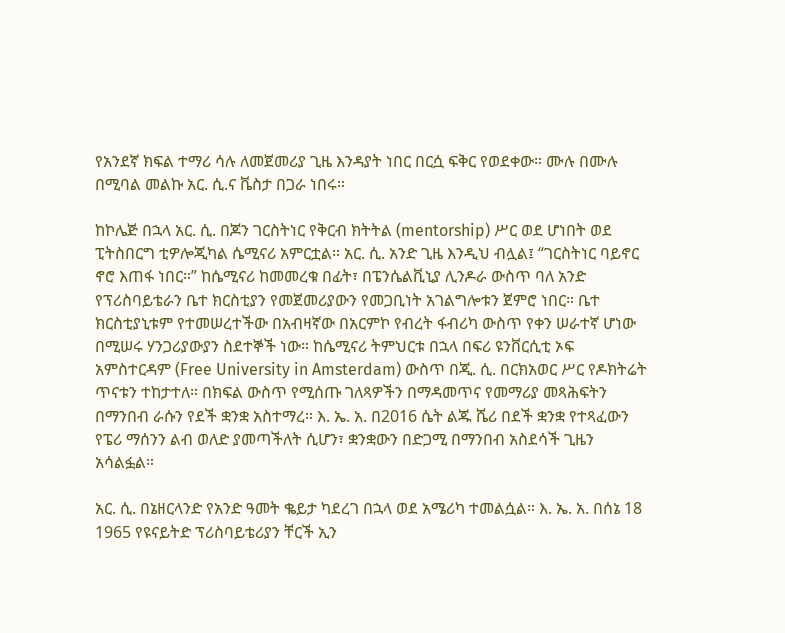የአንደኛ ክፍል ተማሪ ሳሉ ለመጀመሪያ ጊዜ እንዳያት ነበር በርሷ ፍቅር የወደቀው። ሙሉ በሙሉ በሚባል መልኩ አር. ሲ.ና ቬስታ በጋራ ነበሩ።

ከኮሌጅ በኋላ አር. ሲ. በጆን ገርስትነር የቅርብ ክትትል (mentorship) ሥር ወደ ሆነበት ወደ ፒትስበርግ ቲዎሎጂካል ሴሚናሪ አምርቷል። አር. ሲ. አንድ ጊዜ እንዲህ ብሏል፤ “ገርስትነር ባይኖር ኖሮ እጠፋ ነበር።” ከሴሚናሪ ከመመረቁ በፊት፣ በፔንሴልቪኒያ ሊንዶራ ውስጥ ባለ አንድ የፕሪስባይቴራን ቤተ ክርስቲያን የመጀመሪያውን የመጋቢነት አገልግሎቱን ጀምሮ ነበር። ቤተ ክርስቲያኒቱም የተመሠረተችው በአብዛኛው በአርምኮ የብረት ፋብሪካ ውስጥ የቀን ሠራተኛ ሆነው በሚሠሩ ሃንጋሪያውያን ስደተኞች ነው። ከሴሚናሪ ትምህርቱ በኋላ በፍሪ ዩንቨርሲቲ ኦፍ አምስተርዳም (Free University in Amsterdam) ውስጥ በጂ. ሲ. በርክአወር ሥር የዶክትሬት ጥናቱን ተከታተለ። በክፍል ውስጥ የሚሰጡ ገለጻዎችን በማዳመጥና የመማሪያ መጻሕፍትን በማንበብ ራሱን የደች ቋንቋ አስተማረ። እ. ኤ. አ. በ2016 ሴት ልጁ ሼሪ በደች ቋንቋ የተጻፈውን የፔሪ ማሰንን ልብ ወለድ ያመጣችለት ሲሆን፣ ቋንቋውን በድጋሚ በማንበብ አስደሳች ጊዜን አሳልፏል።

አር. ሲ. በኔዘርላንድ የአንድ ዓመት ቈይታ ካደረገ በኋላ ወደ አሜሪካ ተመልሷል። እ. ኤ. አ. በሰኔ 18 1965 የዩናይትድ ፕሪስባይቴሪያን ቸርች ኢን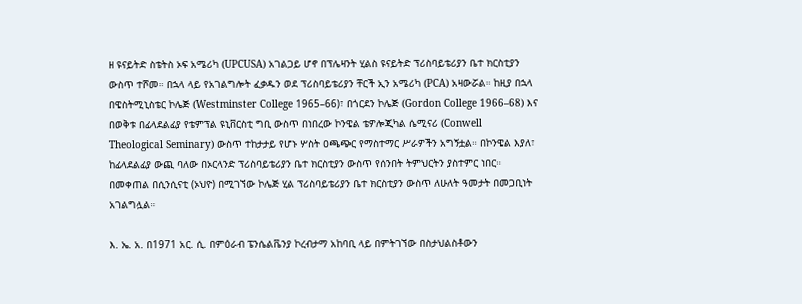ዘ ዩናይትድ ስቴትስ ኦፍ አሜሪካ (UPCUSA) አገልጋይ ሆኖ በፕሌዛንት ሂልስ ዩናይትድ ፕሪስባይቴሪያን ቤተ ክርስቲያን ውስጥ ተሾመ። በኋላ ላይ የአገልግሎት ፈቃዱን ወደ ፕሪስባይቴሪያን ቸርች ኢን አሜሪካ (PCA) አዛውሯል። ከዚያ በኋላ በዌስትሚኒስቴር ኮሌጅ (Westminster College 1965–66)፣ በጎርደን ኮሌጅ (Gordon College 1966–68) እና በወቅቱ በፊላደልፊያ የቴምፕል ዩኒቨርስቲ ግቢ ውስጥ በነበረው ኮንዌል ቴዎሎጂካል ሴሚናሪ (Conwell Theological Seminary) ውስጥ ተከታታይ የሆኑ ሦስት ዐጫጭር የማስተማር ሥራዎችን አግኝቷል። በኮንዌል እያለ፣ ከፊላደልፊያ ውጪ ባለው በኦርላንድ ፕሪስባይቴሪያን ቤተ ክርስቲያን ውስጥ የሰንበት ትምህርትን ያስተምር ነበር። በመቀጠል በሲንሲናቲ (ኦህዮ) በሚገኘው ኮሌጅ ሂል ፕሪስባይቴሪያን ቤተ ክርስቲያን ውስጥ ለሁለት ዓመታት በመጋቢነት አገልግሏል።

እ. ኤ. አ. በ1971 አር. ሲ. በምዕራብ ፔንሴልቬንያ ኮረብታማ አከባቢ ላይ በምትገኘው በስታህልስቶውን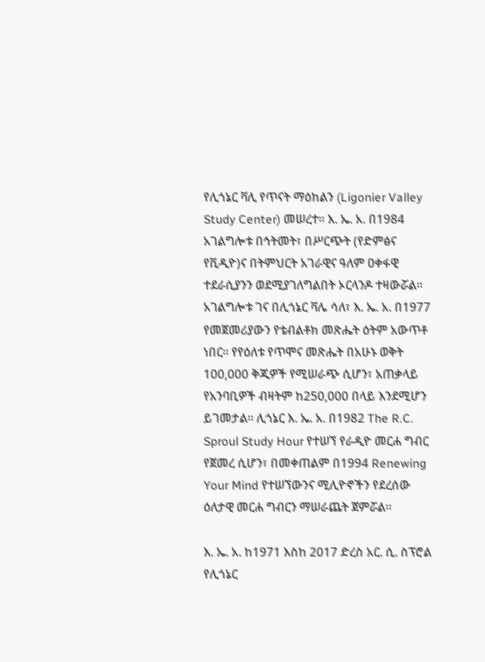የሊጎኔር ቫሊ የጥናት ማዕከልን (Ligonier Valley Study Center) መሠረተ። እ. ኤ. አ. በ1984 አገልግሎቱ በኅትመት፣ በሥርጭት (የድምፅና የቪዲዮ)ና በትምህርት አገራዊና ዓለም ዐቀፋዊ ተደራሲያንን ወደሚያገለግልበት ኦርላንዶ ተዛውሯል። አገልግሎቱ ገና በሊጎኔር ቫሌ ሳለ፣ እ. ኤ. አ. በ1977 የመጀመሪያውን የቴብልቶክ መጽሔት ዕትም አውጥቶ ነበር። የየዕለቱ የጥሞና መጽሔት በአሁኑ ወቅት 100,000 ቅጂዎች የሚሠራጭ ሲሆን፣ አጠቃላይ የአንባቢዎች ብዛትም ከ250,000 በላይ እንደሚሆን ይገመታል። ሊጎኔር እ. ኤ. አ. በ1982 The R.C. Sproul Study Hour የተሠኘ የራዲዮ መርሐ ግብር የጀመረ ሲሆን፣ በመቀጠልም በ1994 Renewing Your Mind የተሠኘውንና ሚሊዮኖችን የደረሰው ዕለታዊ መርሐ ግብርን ማሠራጨት ጀምሯል።

እ. ኤ. አ. ከ1971 እስከ 2017 ድረስ አር. ሲ. ስፕሮል የሊጎኔር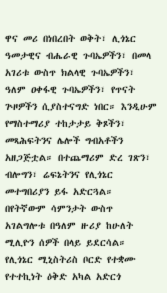ዋና መሪ በነበረበት ወቅት፣ ሊጎኔር ዓመታዊና ብሔራዊ ጉባኤዎችን፣ በመላ አገሪቱ ውስጥ ክልላዊ ጉባኤዎችን፣ ዓለም ዐቀፋዊ ጉባኤዎችን፣ የጥናት ጕዞዎችን ሲያስተናግድ ነበር። እንዲሁም የማስተማሪያ ተከታታይ ቅጾችን፣ መጻሕፍትንና ሌሎች ግብአቶችን አዘጋጅቷል። በተጨማሪም ድረ ገጽን፣ ብሎግን፣ ሬፍኔትንና የሊጎኔር መተግበሪያን ይፋ አድርጓል። በየትኛውም ሳምንታት ውስጥ አገልግሎቱ በዓለም ዙሪያ ከሁለት ሚሊዮን ሰዎች በላይ ይደርሳል። የሊጎኔር ሚኒስትሪስ ቦርድ የተቋሙ የተተኪነት ዕቅድ አካል አድርጎ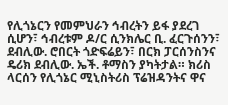የሊጎኔርን የመምህራን ኅብረትን ይፋ ያደረገ ሲሆን፣ ኅብረቱም ዶ/ር ሲንክሌር ቢ. ፈርጉሰንን፣ ደብሊው. ሮበርት ጎድፍሬይን፣ በርክ ፓርሰንስንና ዴሪክ ደብሊው. ኤች. ቶማስን ያካትታል። ክሪስ ላርሰን የሊጎኔር ሚኒስትሪስ ፕሬዝዳንትና ዋና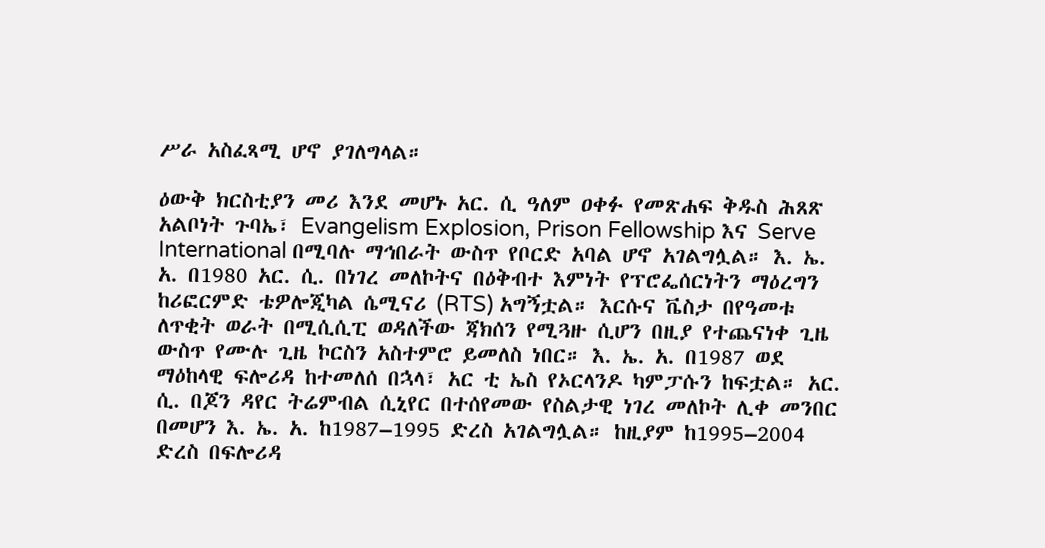ሥራ አስፈጻሚ ሆኖ ያገለግላል።

ዕውቅ ክርስቲያን መሪ እንደ መሆኑ አር. ሲ ዓለም ዐቀፉ የመጽሐፍ ቅዱስ ሕጸጽ አልቦነት ጉባኤ፣ Evangelism Explosion, Prison Fellowship እና Serve International በሚባሉ ማኅበራት ውስጥ የቦርድ አባል ሆኖ አገልግሏል። እ. ኤ. አ. በ1980 አር. ሲ. በነገረ መለኮትና በዕቅብተ እምነት የፕሮፌሰርነትን ማዕረግን ከሪፎርምድ ቴዎሎጂካል ሴሚናሪ (RTS) አግኝቷል። እርሱና ቬስታ በየዓመቱ ለጥቂት ወራት በሚሲሲፒ ወዳለችው ጃክሰን የሚጓዙ ሲሆን በዚያ የተጨናነቀ ጊዜ ውስጥ የሙሉ ጊዜ ኮርስን አስተምሮ ይመለስ ነበር። እ. ኤ. አ. በ1987 ወደ ማዕከላዊ ፍሎሪዳ ከተመለሰ በኋላ፣ አር ቲ ኤስ የኦርላንዶ ካምፓሱን ከፍቷል። አር. ሲ. በጆን ዳየር ትሬምብል ሲኒየር በተሰየመው የስልታዊ ነገረ መለኮት ሊቀ መንበር በመሆን እ. ኤ. አ. ከ1987–1995 ድረስ አገልግሏል። ከዚያም ከ1995–2004 ድረስ በፍሎሪዳ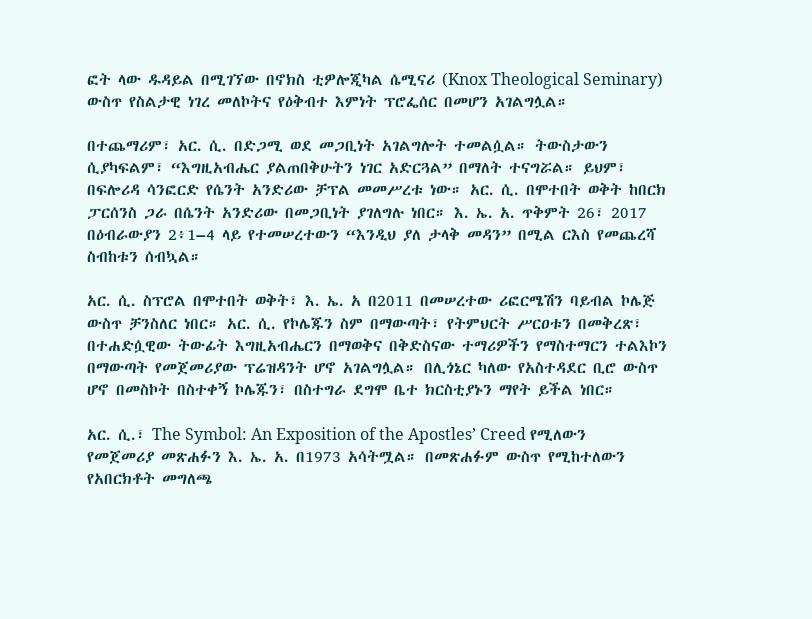ፎት ላው ዱዳይል በሚገኘው በኖክስ ቲዎሎጂካል ሴሚናሪ (Knox Theological Seminary) ውስጥ የስልታዊ ነገረ መለኮትና የዕቅብተ እምነት ፕሮፌሰር በመሆን አገልግሏል።

በተጨማሪም፣ አር. ሲ. በድጋሚ ወደ መጋቢነት አገልግሎት ተመልሷል። ትውስታውን ሲያካፍልም፣ “እግዚአብሔር ያልጠበቅሁትን ነገር አድርጓል” በማለት ተናግሯል። ይህም፣ በፍሎሪዳ ሳንፎርድ የሴንት አንድሪው ቻፕል መመሥረቱ ነው። አር. ሲ. በሞተበት ወቅት ከበርክ ፓርሰንስ ጋራ በሴንት አንድሪው በመጋቢነት ያገለግሉ ነበር። እ. ኤ. አ. ጥቅምት 26፣ 2017 በዕብራውያን 2፥1–4 ላይ የተመሠረተውን “እንዲህ ያለ ታላቅ መዳን” በሚል ርእስ የመጨረሻ ስብከቱን ሰብኳል።

አር. ሲ. ስፕሮል በሞተበት ወቅት፣ እ. ኤ. አ በ2011 በመሠረተው ሪፎርሜሽን ባይብል ኮሌጅ ውስጥ ቻንስለር ነበር። አር. ሲ. የኮሌጁን ስም በማውጣት፣ የትምህርት ሥርዐቱን በመቅረጽ፣ በተሐድሷዊው ትውፊት እግዚአብሔርን በማወቅና በቅድስናው ተማሪዎችን የማስተማርን ተልእኮን በማውጣት የመጀመሪያው ፕሬዝዳንት ሆኖ አገልግሏል። በሊጎኔር ካለው የአስተዳደር ቢሮ ውስጥ ሆኖ በመስኮት በስተቀኝ ኮሌጁን፣ በስተግራ ደግሞ ቤተ ክርስቲያኑን ማየት ይችል ነበር።

አር. ሲ.፣ The Symbol: An Exposition of the Apostles’ Creed የሚለውን የመጀመሪያ መጽሐፉን እ. ኤ. አ. በ1973 አሳትሟል። በመጽሐፉም ውስጥ የሚከተለውን የአበርክቶት መግለጫ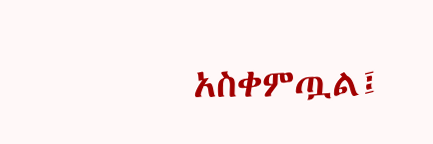አስቀምጧል፤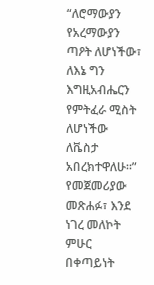“ለሮማውያን የአረማውያን ጣዖት ለሆነችው፣ ለእኔ ግን እግዚአብሔርን የምትፈራ ሚስት ለሆነችው ለቬስታ አበረክተዋለሁ።” የመጀመሪያው መጽሐፉ፣ እንደ ነገረ መለኮት ምሁር በቀጣይነት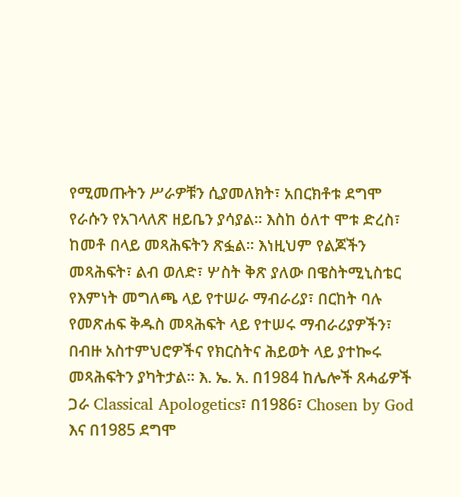የሚመጡትን ሥራዎቹን ሲያመለክት፣ አበርክቶቱ ደግሞ የራሱን የአገላለጽ ዘይቤን ያሳያል። እስከ ዕለተ ሞቱ ድረስ፣ ከመቶ በላይ መጻሕፍትን ጽፏል። እነዚህም የልጆችን መጻሕፍት፣ ልብ ወለድ፣ ሦስት ቅጽ ያለው በዌስትሚኒስቴር የእምነት መግለጫ ላይ የተሠራ ማብራሪያ፣ በርከት ባሉ የመጽሐፍ ቅዱስ መጻሕፍት ላይ የተሠሩ ማብራሪያዎችን፣ በብዙ አስተምህሮዎችና የክርስትና ሕይወት ላይ ያተኰሩ መጻሕፍትን ያካትታል። እ. ኤ. አ. በ1984 ከሌሎች ጸሓፊዎች ጋራ Classical Apologetics፣ በ1986፣ Chosen by God እና በ1985 ደግሞ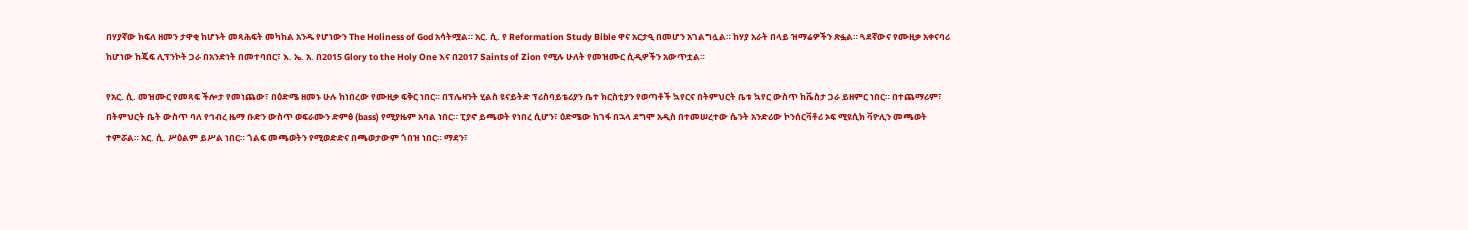በሃያኛው ክፍለ ዘመን ታዋቂ ከሆኑት መጻሕፍት መካከል አንዱ የሆነውን The Holiness of God አሳትሟል። አር. ሲ. የ Reformation Study Bible ዋና አርታዒ በመሆን አገልግሏል። ከሃያ አራት በላይ ዝማሬዎችን ጽፏል። ጓደኛውና የሙዚቃ አቀናባሪ ከሆነው ከጄፍ ሊፕንኮት ጋራ በአንድነት በመተባበር፣ እ. ኤ. አ. በ2015 Glory to the Holy One እና በ2017 Saints of Zion የሚሉ ሁለት የመዝሙር ሲዲዎችን አውጥቷል።

የአር. ሲ. መዝሙር የመጻፍ ችሎታ የመነጨው፣ በዕድሜ ዘመኑ ሁሉ ከነበረው የሙዚቃ ፍቅር ነበር። በፕሌዛንት ሂልስ ዩናይትድ ፕሪስባይቴሪያን ቤተ ክርስቲያን የወጣቶች ኳየርና በትምህርት ቤቱ ኳየር ውስጥ ከቬስታ ጋራ ይዘምር ነበር። በተጨማሪም፣ በትምህርት ቤት ውስጥ ባለ የኅብረ ዜማ ቡድን ውስጥ ወፍራሙን ድምፅ (bass) የሚያዜም አባል ነበር። ፒያኖ ይጫወት የነበረ ሲሆን፣ ዕድሜው ከገፋ በኋላ ደግሞ አዲስ በተመሠረተው ሴንት አንድሪው ኮንሰርቫቶሪ ኦፍ ሚዩሲክ ቫዮሊን መጫወት ተምሯል። አር. ሲ. ሥዕልም ይሥል ነበር። ጎልፍ መጫወትን የሚወድድና በጫወታውም ጎበዝ ነበር። ማደን፣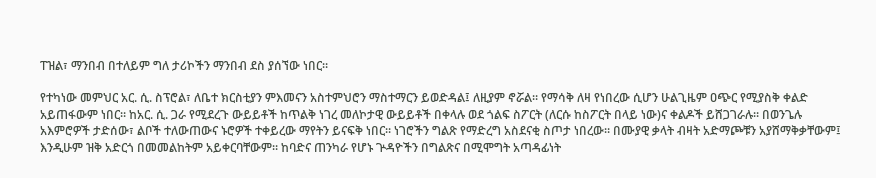ፐዝል፣ ማንበብ በተለይም ግለ ታሪኮችን ማንበብ ደስ ያሰኘው ነበር።

የተካነው መምህር አር. ሲ. ስፕሮል፣ ለቤተ ክርስቲያን ምእመናን አስተምህሮን ማስተማርን ይወድዳል፤ ለዚያም ኖሯል። የማሳቅ ለዛ የነበረው ሲሆን ሁልጊዜም ዐጭር የሚያስቅ ቀልድ አይጠፋውም ነበር። ከአር. ሲ. ጋራ የሚደረጉ ውይይቶች ከጥልቅ ነገረ መለኮታዊ ውይይቶች በቀላሉ ወደ ጎልፍ ስፖርት (ለርሱ ከስፖርት በላይ ነው)ና ቀልዶች ይሸጋገራሉ። በወንጌሉ አእምሮዎች ታድሰው፣ ልቦች ተለውጠውና ኑሮዎች ተቀይረው ማየትን ይናፍቅ ነበር። ነገሮችን ግልጽ የማድረግ አስደናቂ ስጦታ ነበረው። በሙያዊ ቃላት ብዛት አድማጮቹን አያሸማቅቃቸውም፤ እንዲሁም ዝቅ አድርጎ በመመልከትም አይቀርባቸውም። ከባድና ጠንካራ የሆኑ ጕዳዮችን በግልጽና በሚሞግት አጣዳፊነት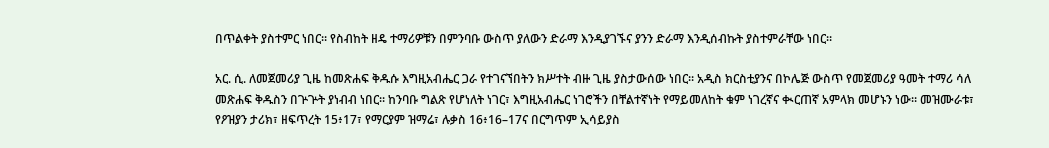በጥልቀት ያስተምር ነበር። የስብከት ዘዴ ተማሪዎቹን በምንባቡ ውስጥ ያለውን ድራማ እንዲያገኙና ያንን ድራማ እንዲሰብኩት ያስተምራቸው ነበር።

አር. ሲ. ለመጀመሪያ ጊዜ ከመጽሐፍ ቅዱሱ እግዚአብሔር ጋራ የተገናኘበትን ክሥተት ብዙ ጊዜ ያስታውሰው ነበር። አዲስ ክርስቲያንና በኮሌጅ ውስጥ የመጀመሪያ ዓመት ተማሪ ሳለ መጽሐፍ ቅዱስን በጕጕት ያነብብ ነበር። ከንባቡ ግልጽ የሆነለት ነገር፣ እግዚአብሔር ነገሮችን በቸልተኛነት የማይመለከት ቁም ነገረኛና ቊርጠኛ አምላክ መሆኑን ነው። መዝሙራቱ፣ የዖዝያን ታሪክ፣ ዘፍጥረት 15፥17፣ የማርያም ዝማሬ፣ ሉቃስ 16፥16–17ና በርግጥም ኢሳይያስ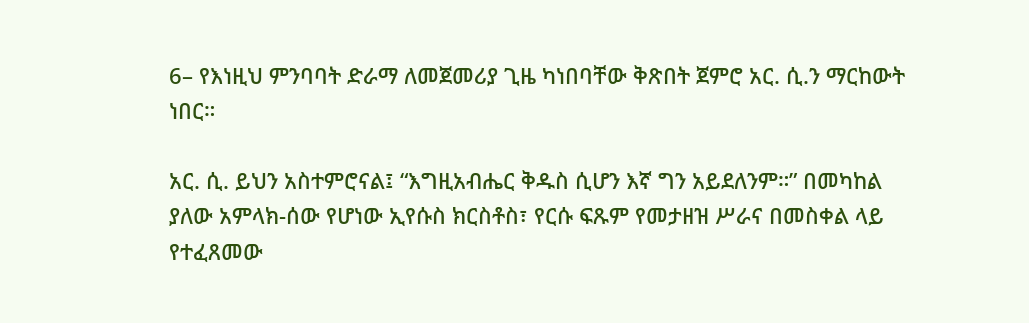6– የእነዚህ ምንባባት ድራማ ለመጀመሪያ ጊዜ ካነበባቸው ቅጽበት ጀምሮ አር. ሲ.ን ማርከውት ነበር።

አር. ሲ. ይህን አስተምሮናል፤ “እግዚአብሔር ቅዱስ ሲሆን እኛ ግን አይደለንም።” በመካከል ያለው አምላክ-ሰው የሆነው ኢየሱስ ክርስቶስ፣ የርሱ ፍጹም የመታዘዝ ሥራና በመስቀል ላይ የተፈጸመው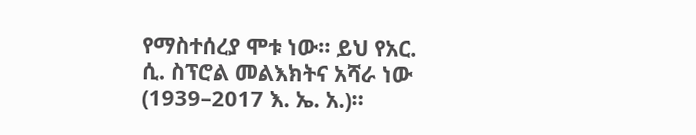የማስተሰረያ ሞቱ ነው። ይህ የአር. ሲ. ስፕሮል መልእክትና አሻራ ነው (1939–2017 እ. ኤ. አ.)።